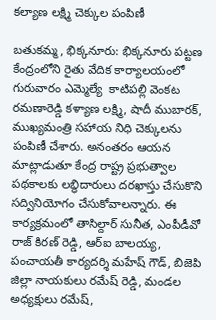కల్యాణ లక్ష్మి చెక్కుల పంపిణీ

బతుకమ్మ, భిక్కనూరు: భిక్కనూరు పట్టణ కేంద్రంలోని రైతు వేదిక కార్యాలయంలో గురువారం ఎమ్మెల్యే  కాటిపల్లి వెంకట రమణారెడ్డి కళ్యాణ లక్ష్మి, షాదీ ముబారక్, ముఖ్యమంత్రి సహాయ నిధి చెక్కులను పంపిణీ చేశారు. అనంతరం ఆయన మాట్లాడుతూ కేంద్ర రాష్ట్ర ప్రభుత్వాల పథకాలకు లబ్ధిదారులు దరఖాస్తు చేసుకొని సద్వినియోగం చేసుకోవాలన్నారు. ఈ కార్యక్రమంలో తాసిల్దార్ సునీత, ఎంపీడీవో రాజ్ కిరణ్ రెడ్డి, ఆర్ఐ బాలయ్య, పంచాయతీ కార్యదర్శి మహేష్ గౌడ్, బిజెపి జిల్లా నాయకులు రమేష్ రెడ్డి, మండల అధ్యక్షులు రమేష్,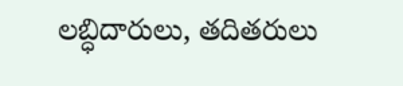లబ్ధిదారులు, తదితరులు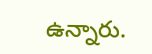ఉన్నారు.